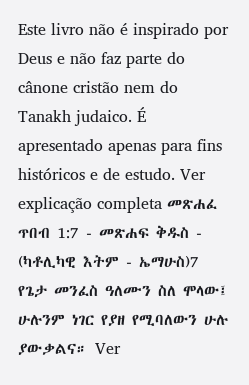Este livro não é inspirado por Deus e não faz parte do cânone cristão nem do Tanakh judaico. É apresentado apenas para fins históricos e de estudo. Ver explicação completa መጽሐፈ ጥበብ 1:7 - መጽሐፍ ቅዱስ - (ካቶሊካዊ እትም - ኤማሁስ)7 የጌታ መንፈስ ዓለሙን ስለ ሞላው፤ ሁሉንም ነገር የያዘ የሚባለውን ሁሉ ያውቃልና። Ver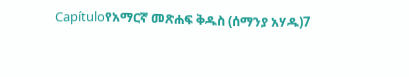Capítuloየአማርኛ መጽሐፍ ቅዱስ (ሰማንያ አሃዱ)7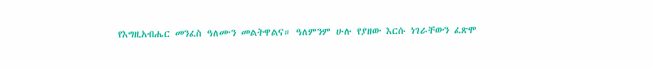የእግዚአብሔር መንፈስ ዓለሙን መልትዋልና። ዓለምንም ሁሉ የያዘው እርሱ ነገራቸውን ፈጽሞ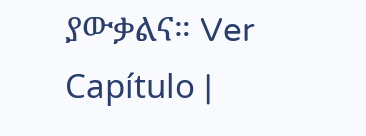ያውቃልና። Ver Capítulo |